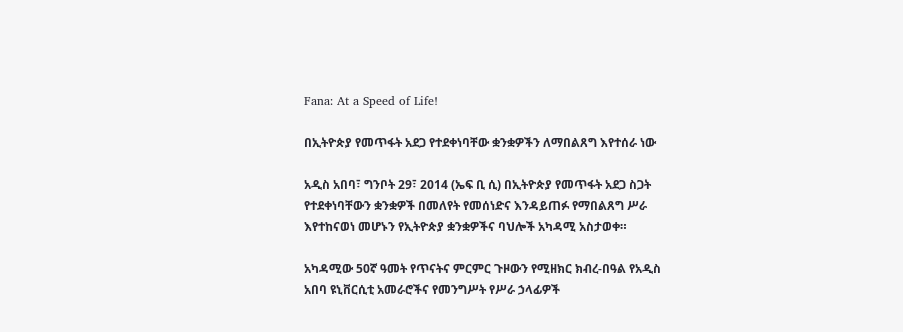Fana: At a Speed of Life!

በኢትዮጵያ የመጥፋት አደጋ የተደቀነባቸው ቋንቋዎችን ለማበልጸግ እየተሰራ ነው

አዲስ አበባ፣ ግንቦት 29፣ 2014 (ኤፍ ቢ ሲ) በኢትዮጵያ የመጥፋት አደጋ ስጋት የተደቀነባቸውን ቋንቋዎች በመለየት የመሰነድና እንዳይጠፉ የማበልጸግ ሥራ እየተከናወነ መሆኑን የኢትዮጵያ ቋንቋዎችና ባህሎች አካዳሚ አስታወቀ።

አካዳሚው 50ኛ ዓመት የጥናትና ምርምር ጉዞውን የሚዘክር ክብረ-በዓል የአዲስ አበባ ዩኒቨርሲቲ አመራሮችና የመንግሥት የሥራ ኃላፊዎች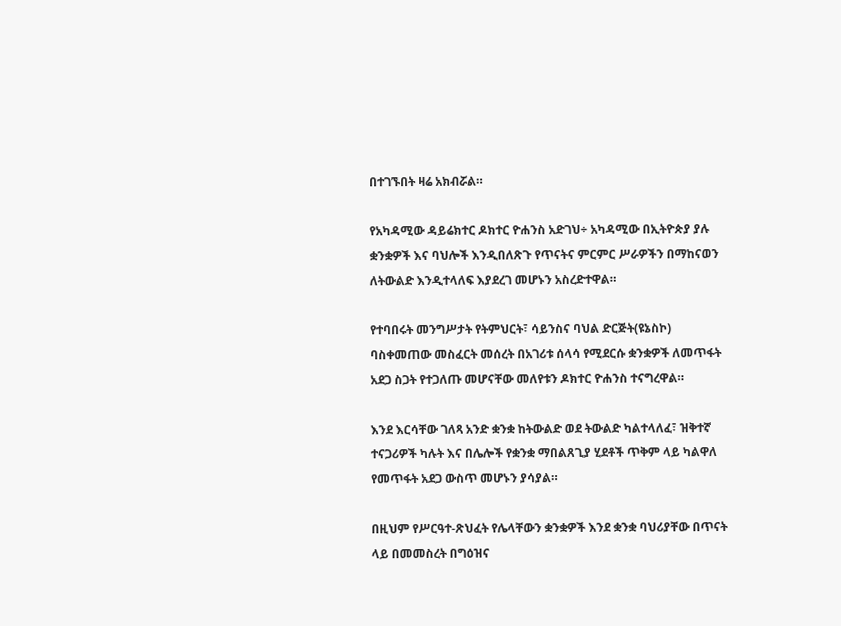በተገኙበት ዛሬ አክብሯል።

የአካዳሚው ዳይሬክተር ዶክተር ዮሐንስ አድገህ÷ አካዳሚው በኢትዮጵያ ያሉ ቋንቋዎች እና ባህሎች እንዲበለጽጉ የጥናትና ምርምር ሥራዎችን በማከናወን ለትውልድ እንዲተላለፍ እያደረገ መሆኑን አስረድተዋል።

የተባበሩት መንግሥታት የትምህርት፣ ሳይንስና ባህል ድርጅት(ዩኔስኮ) ባስቀመጠው መስፈርት መሰረት በአገሪቱ ሰላሳ የሚደርሱ ቋንቋዎች ለመጥፋት አደጋ ስጋት የተጋለጡ መሆናቸው መለየቱን ዶክተር ዮሐንስ ተናግረዋል።

እንደ እርሳቸው ገለጻ አንድ ቋንቋ ከትውልድ ወደ ትውልድ ካልተላለፈ፣ ዝቅተኛ ተናጋሪዎች ካሉት እና በሌሎች የቋንቋ ማበልጸጊያ ሂደቶች ጥቅም ላይ ካልዋለ የመጥፋት አደጋ ውስጥ መሆኑን ያሳያል።

በዚህም የሥርዓተ-ጽህፈት የሌላቸውን ቋንቋዎች እንደ ቋንቋ ባህሪያቸው በጥናት ላይ በመመስረት በግዕዝና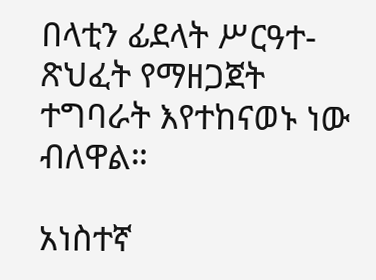በላቲን ፊደላት ሥርዓተ-ጽህፈት የማዘጋጀት ተግባራት እየተከናወኑ ነው ብለዋል።

አነስተኛ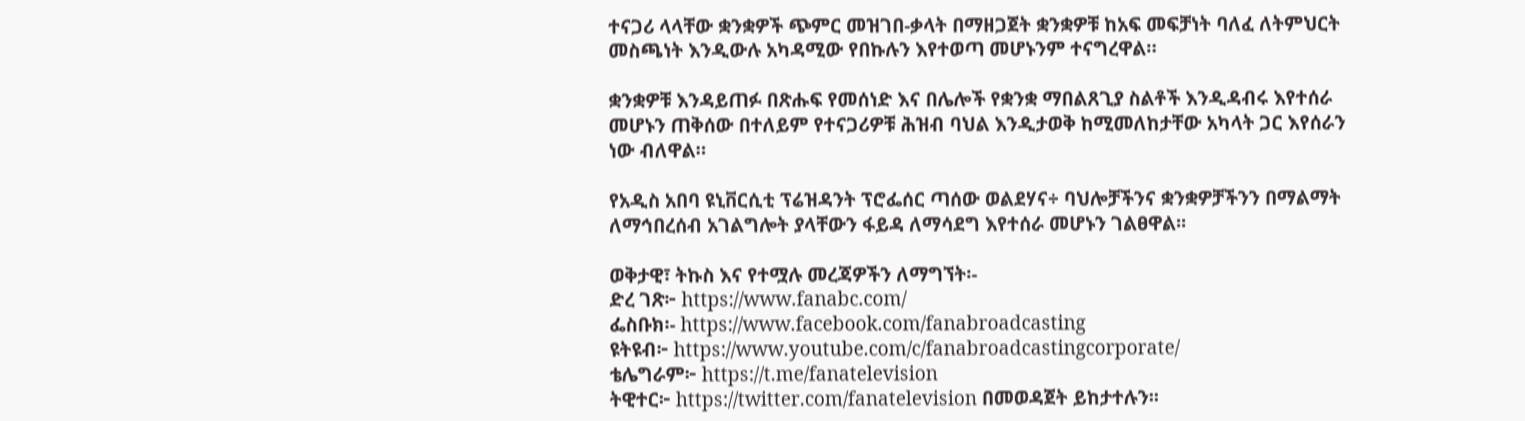ተናጋሪ ላላቸው ቋንቋዎች ጭምር መዝገበ-ቃላት በማዘጋጀት ቋንቋዎቹ ከአፍ መፍቻነት ባለፈ ለትምህርት መስጫነት እንዲውሉ አካዳሚው የበኩሉን እየተወጣ መሆኑንም ተናግረዋል።

ቋንቋዎቹ እንዳይጠፉ በጽሑፍ የመሰነድ እና በሌሎች የቋንቋ ማበልጸጊያ ስልቶች እንዲዳብሩ እየተሰራ መሆኑን ጠቅሰው በተለይም የተናጋሪዎቹ ሕዝብ ባህል እንዲታወቅ ከሚመለከታቸው አካላት ጋር እየሰራን ነው ብለዋል።

የአዲስ አበባ ዩኒቨርሲቲ ፕሬዝዳንት ፕሮፌሰር ጣሰው ወልደሃና÷ ባህሎቻችንና ቋንቋዎቻችንን በማልማት ለማኅበረሰብ አገልግሎት ያላቸውን ፋይዳ ለማሳደግ እየተሰራ መሆኑን ገልፀዋል፡፡

ወቅታዊ፣ ትኩስ እና የተሟሉ መረጃዎችን ለማግኘት፡-
ድረ ገጽ፦ https://www.fanabc.com/
ፌስቡክ፡- https://www.facebook.com/fanabroadcasting
ዩትዩብ፦ https://www.youtube.com/c/fanabroadcastingcorporate/
ቴሌግራም፦ https://t.me/fanatelevision
ትዊተር፦ https://twitter.com/fanatelevision በመወዳጀት ይከታተሉን፡፡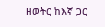ዘወትር ከእኛ ጋር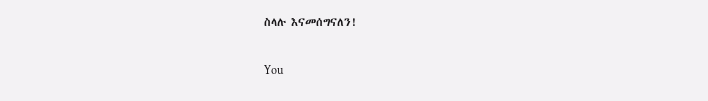ስላሉ እናመሰግናለን!

You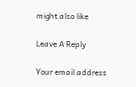might also like

Leave A Reply

Your email address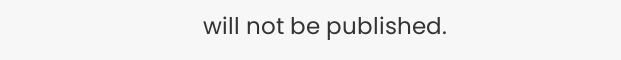will not be published.